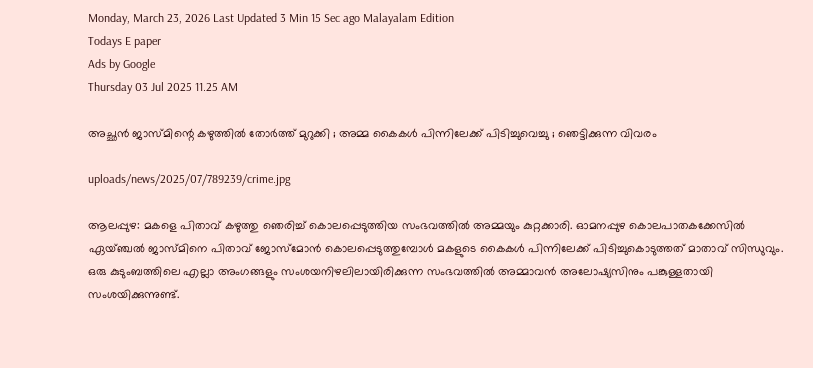Monday, March 23, 2026 Last Updated 3 Min 15 Sec ago Malayalam Edition
Todays E paper
Ads by Google
Thursday 03 Jul 2025 11.25 AM

അച്ഛന്‍ ജാസ്മിന്റെ കഴുത്തില്‍ തോര്‍ത്ത് മുറുക്കി ; അമ്മ കൈകള്‍ പിന്നിലേക്ക് പിടിച്ചുവെച്ചു ; ഞെട്ടിക്കുന്ന വിവരം

uploads/news/2025/07/789239/crime.jpg

ആലപ്പുഴ: മകളെ പിതാവ് കഴുത്തു ഞെരിച്ച് കൊലപ്പെടുത്തിയ സംഭവത്തില്‍ അമ്മയും കുറ്റക്കാരി. ഓമനപ്പുഴ കൊലപാതകക്കേസില്‍ ഏയ്ഞ്ചല്‍ ജാസ്മിനെ പിതാവ് ജോസ്‌മോന്‍ കൊലപ്പെടുത്തുമ്പോള്‍ മകളുടെ കൈകള്‍ പിന്നിലേക്ക് പിടിച്ചുകൊടുത്തത് മാതാവ് സിന്ധുവും. ഒരു കുടുംബത്തിലെ എല്ലാ അംഗങ്ങളും സംശയനിഴലിലായിരിക്കുന്ന സംഭവത്തില്‍ അമ്മാവന്‍ അലോഷ്യസിനും പങ്കുള്ളതായി സംശയിക്കുന്നുണ്ട്.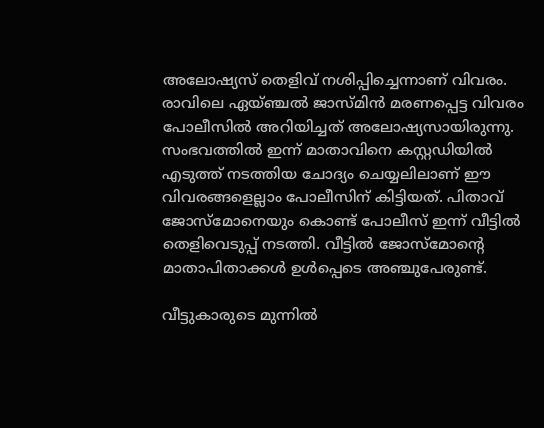അലോഷ്യസ് തെളിവ് നശിപ്പിച്ചെന്നാണ് വിവരം. രാവിലെ ഏയ്ഞ്ചല്‍ ജാസ്മിന്‍ മരണപ്പെട്ട വിവരം പോലീസില്‍ അറിയിച്ചത് അലോഷ്യസായിരുന്നു. സംഭവത്തില്‍ ഇന്ന് മാതാവിനെ കസ്റ്റഡിയില്‍ എടുത്ത് നടത്തിയ ചോദ്യം ചെയ്യലിലാണ് ഈ വിവരങ്ങളെല്ലാം പോലീസിന് കിട്ടിയത്. പിതാവ് ജോസ്‌മോനെയും കൊണ്ട് പോലീസ് ഇന്ന് വീട്ടില്‍ തെളിവെടുപ്പ് നടത്തി. വീട്ടില്‍ ജോസ്‌മോന്റെ മാതാപിതാക്കള്‍ ഉള്‍പ്പെടെ അഞ്ചുപേരുണ്ട്.

വീട്ടുകാരുടെ മുന്നില്‍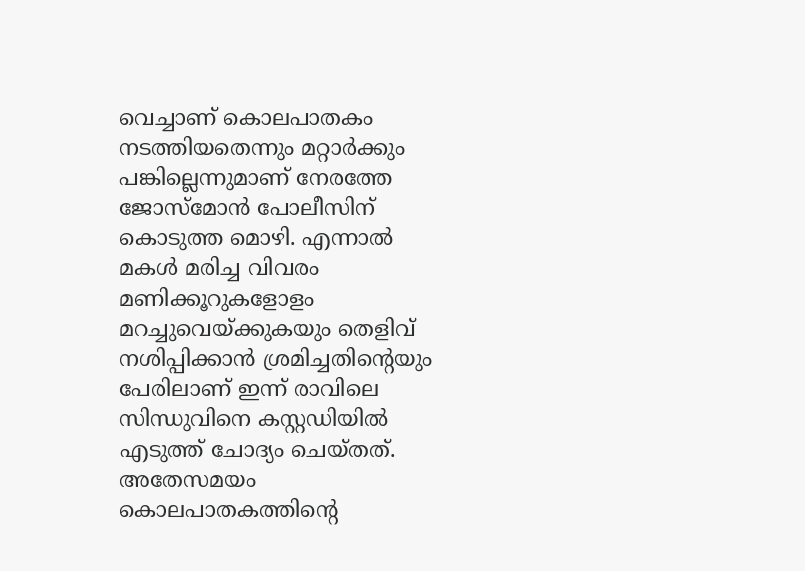വെച്ചാണ് കൊലപാതകം നടത്തിയതെന്നും മറ്റാര്‍ക്കും പങ്കില്ലെന്നുമാണ് നേരത്തേ ജോസ്‌മോന്‍ പോലീസിന് കൊടുത്ത മൊഴി. എന്നാല്‍ മകള്‍ മരിച്ച വിവരം മണിക്കൂറുകളോളം മറച്ചുവെയ്ക്കുകയും തെളിവ് നശിപ്പിക്കാന്‍ ശ്രമിച്ചതിന്റെയും പേരിലാണ് ഇന്ന് രാവിലെ സിന്ധുവിനെ കസ്റ്റഡിയില്‍ എടുത്ത് ചോദ്യം ചെയ്തത്. അതേസമയം കൊലപാതകത്തിന്റെ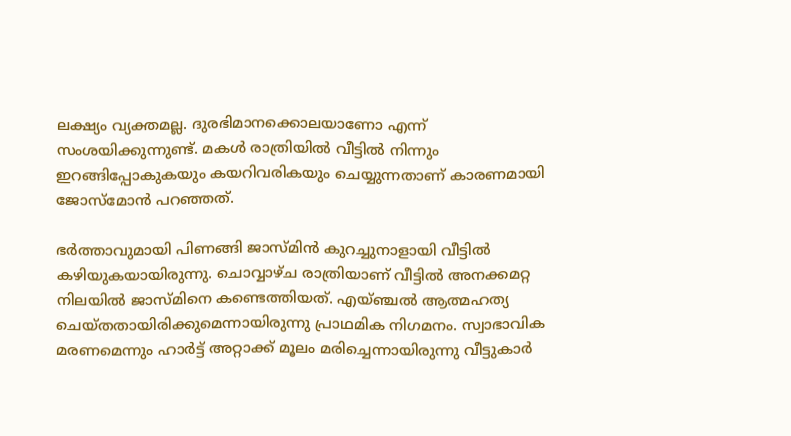ലക്ഷ്യം വ്യക്തമല്ല. ദുരഭിമാനക്കൊലയാണോ എന്ന് സംശയിക്കുന്നുണ്ട്. മകള്‍ രാത്രിയില്‍ വീട്ടില്‍ നിന്നും ഇറങ്ങിപ്പോകുകയും കയറിവരികയും ചെയ്യുന്നതാണ് കാരണമായി ജോസ്‌മോന്‍ പറഞ്ഞത്.

ഭര്‍ത്താവുമായി പിണങ്ങി ജാസ്മിന്‍ കുറച്ചുനാളായി വീട്ടില്‍ കഴിയുകയായിരുന്നു. ചൊവ്വാഴ്ച രാത്രിയാണ് വീട്ടില്‍ അനക്കമറ്റ നിലയില്‍ ജാസ്മിനെ കണ്ടെത്തിയത്. എയ്ഞ്ചല്‍ ആത്മഹത്യ ചെയ്തതായിരിക്കുമെന്നായിരുന്നു പ്രാഥമിക നിഗമനം. സ്വാഭാവിക മരണമെന്നും ഹാര്‍ട്ട് അറ്റാക്ക് മൂലം മരിച്ചെന്നായിരുന്നു വീട്ടുകാര്‍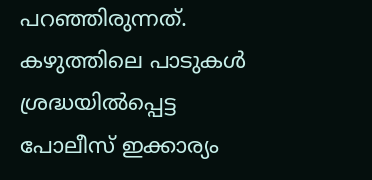പറഞ്ഞിരുന്നത്. കഴുത്തിലെ പാടുകള്‍ ശ്രദ്ധയില്‍പ്പെട്ട പോലീസ് ഇക്കാര്യം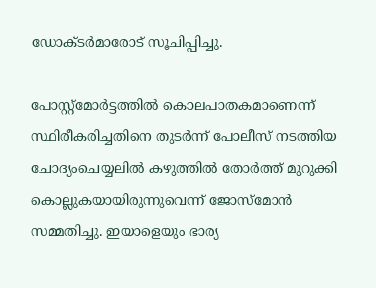ഡോക്ടര്‍മാരോട് സൂചിപ്പിച്ചു.

പോസ്റ്റ്‌മോര്‍ട്ടത്തില്‍ കൊലപാതകമാണെന്ന് സ്ഥിരീകരിച്ചതിനെ തുടര്‍ന്ന് പോലീസ് നടത്തിയ ചോദ്യംചെയ്യലില്‍ കഴുത്തില്‍ തോര്‍ത്ത് മുറുക്കി കൊല്ലുകയായിരുന്നുവെന്ന് ജോസ്‌മോന്‍ സമ്മതിച്ചു. ഇയാളെയും ഭാര്യ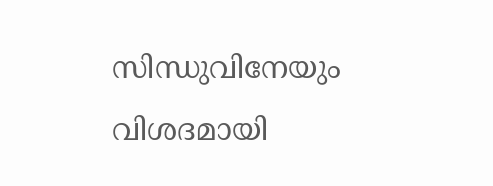സിന്ധുവിനേയും വിശദമായി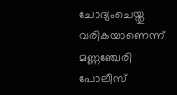ചോദ്യംചെയ്തു വരികയാണെന്ന് മണ്ണഞ്ചേരി പോലീസ്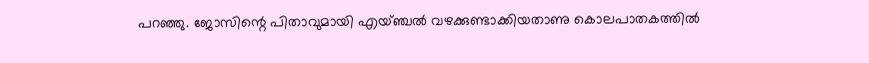പറഞ്ഞു. ജോസിന്റെ പിതാവുമായി എയ്ഞ്ചല്‍ വഴക്കുണ്ടാക്കിയതാണു കൊലപാതകത്തില്‍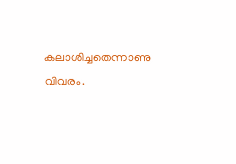കലാശിച്ചതെന്നാണു വിവരം.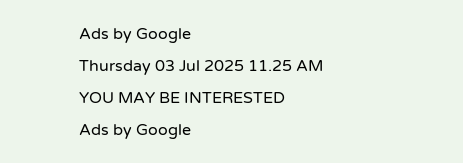Ads by Google
Thursday 03 Jul 2025 11.25 AM
YOU MAY BE INTERESTED
Ads by Google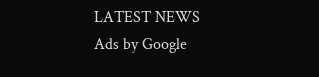LATEST NEWS
Ads by Google